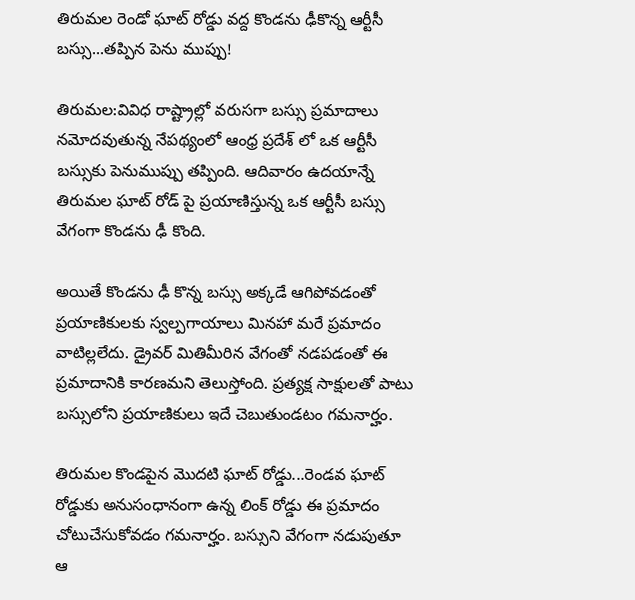తిరుమ‌ల రెండో ఘాట్ రోడ్డు వద్ద కొండను ఢీకొన్న ఆర్టీసీ బస్సు...తప్పిన పెను ముప్పు!

తిరుమ‌ల:వివిధ రాష్ట్రాల్లో వరుసగా బస్సు ప్రమాదాలు నమోదవుతున్న నేపథ్యంలో ఆంధ్ర ప్రదేశ్ లో ఒక ఆర్టీసీ బస్సుకు పెనుముప్పు తప్పింది. ఆదివారం ఉదయాన్నే తిరుమల ఘాట్ రోడ్ పై ప్రయాణిస్తున్న ఒక ఆర్టీసీ బస్సు వేగంగా కొండను ఢీ కొంది.

అయితే కొండను ఢీ కొన్న బస్సు అక్కడే ఆగిపోవడంతో ప్రయాణికులకు స్వల్పగాయాలు మినహా మరే ప్రమాదం వాటిల్లలేదు. డ్రైవర్ మితిమీరిన వేగంతో నడపడంతో ఈ ప్రమాదానికి కారణమని తెలుస్తోంది. ప్రత్యక్ష సాక్షులతో పాటు బస్సులోని ప్రయాణికులు ఇదే చెబుతుండటం గమనార్హం.

తిరుమల కొండపైన మొదటి ఘాట్ రోడ్డు...రెండవ ఘాట్ రోడ్డుకు అనుసంధానంగా ఉన్న లింక్ రోడ్డు ఈ ప్రమాదం చోటుచేసుకోవడం గమనార్హం. బస్సుని వేగంగా నడుపుతూ ఆ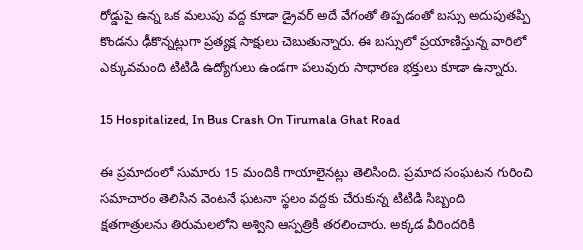రోడ్డుపై ఉన్న ఒక మలుపు వద్ద కూడా డ్రైవర్ అదే వేగంతో తిప్పడంతో బస్సు అదుపుతప్పి కొండను ఢీకొన్నట్లుగా ప్రత్యక్ష సాక్షులు చెబుతున్నారు. ఈ బస్సులో ప్రయాణిస్తున్న వారిలో ఎక్కువమంది టిటిడి ఉద్యోగులు ఉండగా పలువురు సాధారణ భక్తులు కూడా ఉన్నారు.

15 Hospitalized, In Bus Crash On Tirumala Ghat Road

ఈ ప్రమాదంలో సుమారు 15 మందికి గాయాలైనట్లు తెలిసింది. ప్రమాద సంఘటన గురించి సమాచారం తెలిసిన వెంటనే ఘటనా స్థలం వద్దకు చేరుకున్న టిటిడి సిబ్బంది క్షతగాత్రులను తిరుమలలోని అశ్విని ఆస్పత్రికి తరలించారు. అక్కడ వీరిందరికి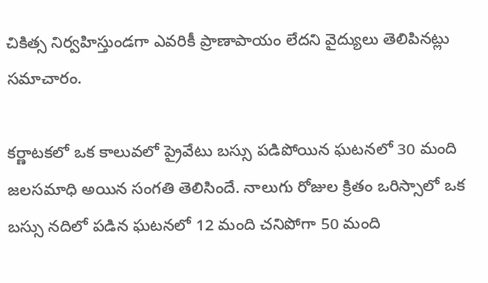చికిత్స నిర్వహిస్తుండగా ఎవరికీ ప్రాణాపాయం లేదని వైద్యులు తెలిపినట్లు సమాచారం.

కర్ణాటకలో ఒక కాలువలో ప్రైవేటు బస్సు పడిపోయిన ఘటనలో 30 మంది జలసమాధి అయిన సంగతి తెలిసిందే. నాలుగు రోజుల క్రితం ఒరిస్సాలో ఒక బస్సు నదిలో పడిన ఘటనలో 12 మంది చనిపోగా 50 మంది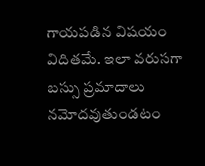గాయపడిన విషయం విదితమే. ఇలా వరుసగా బస్సు ప్రమాదాలు నమోదవుతుండటం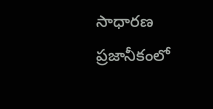సాధారణ ప్రజానీకంలో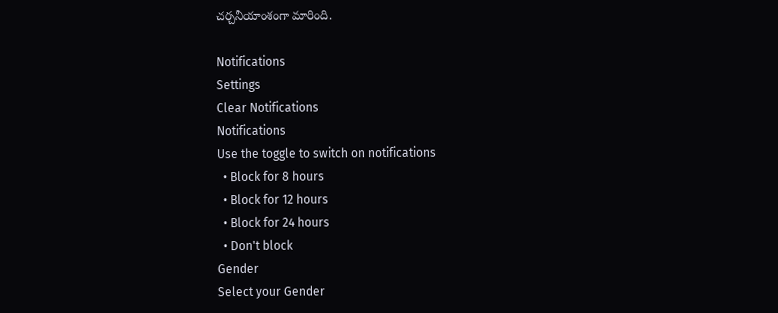చర్చనీయాంశంగా మారింది.

Notifications
Settings
Clear Notifications
Notifications
Use the toggle to switch on notifications
  • Block for 8 hours
  • Block for 12 hours
  • Block for 24 hours
  • Don't block
Gender
Select your Gender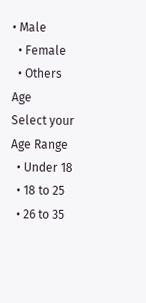• Male
  • Female
  • Others
Age
Select your Age Range
  • Under 18
  • 18 to 25
  • 26 to 35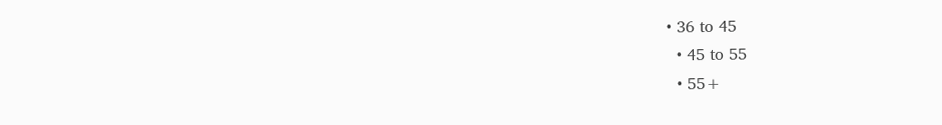• 36 to 45
  • 45 to 55
  • 55+